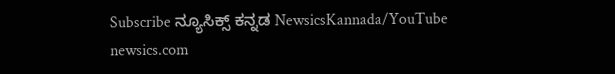Subscribe ನ್ಯೂಸಿಕ್ಸ್ ಕನ್ನಡ NewsicsKannada/YouTube
newsics.com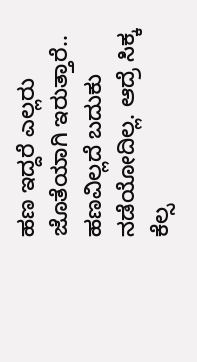ಹಣ ಇದ್ದರೆ ಎಲ್ಲರು ಜೊತೆಯಾಗಿ ಇರುತ್ತಾರೆ.. ಹಣವಿಲ್ಲದೆ ಬದುಕು ನಡೆಯೋದಿಲ್ಲ. ಆದ್ರೆ ಸಿಕ್ಕ ಕೆಲ್ಸ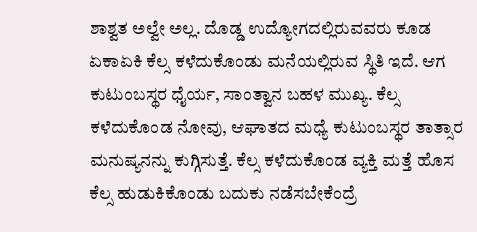ಶಾಶ್ವತ ಅಲ್ವೇ ಅಲ್ಲ. ದೊಡ್ಡ ಉದ್ಯೋಗದಲ್ಲಿರುವವರು ಕೂಡ ಏಕಾಏಕಿ ಕೆಲ್ಸ ಕಳೆದುಕೊಂಡು ಮನೆಯಲ್ಲಿರುವ ಸ್ಥಿತಿ ಇದೆ. ಆಗ ಕುಟುಂಬಸ್ಥರ ಧೈರ್ಯ, ಸಾಂತ್ವಾನ ಬಹಳ ಮುಖ್ಯ. ಕೆಲ್ಸ ಕಳೆದುಕೊಂಡ ನೋವು, ಆಘಾತದ ಮಧ್ಯೆ ಕುಟುಂಬಸ್ಥರ ತಾತ್ಸಾರ ಮನುಷ್ಯನನ್ನು ಕುಗ್ಗಿಸುತ್ತೆ. ಕೆಲ್ಸ ಕಳೆದುಕೊಂಡ ವ್ಯಕ್ತಿ ಮತ್ತೆ ಹೊಸ ಕೆಲ್ಸ ಹುಡುಕಿಕೊಂಡು ಬದುಕು ನಡೆಸಬೇಕೆಂದ್ರೆ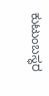ಕುಟುಂಬಸ್ಥರ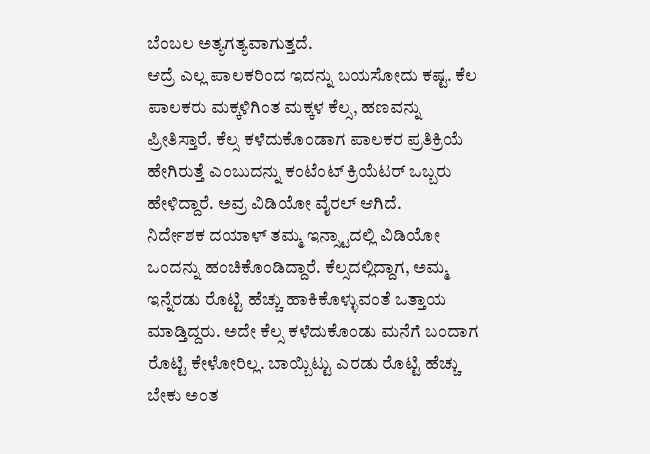ಬೆಂಬಲ ಅತ್ಯಗತ್ಯವಾಗುತ್ತದೆ.
ಆದ್ರೆ ಎಲ್ಲ ಪಾಲಕರಿಂದ ಇದನ್ನು ಬಯಸೋದು ಕಷ್ಟ. ಕೆಲ ಪಾಲಕರು ಮಕ್ಕಳಿಗಿಂತ ಮಕ್ಕಳ ಕೆಲ್ಸ, ಹಣವನ್ನು ಪ್ರೀತಿಸ್ತಾರೆ. ಕೆಲ್ಸ ಕಳೆದುಕೊಂಡಾಗ ಪಾಲಕರ ಪ್ರತಿಕ್ರಿಯೆ ಹೇಗಿರುತ್ತೆ ಎಂಬುದನ್ನು ಕಂಟೆಂಟ್ ಕ್ರಿಯೆಟರ್ ಒಬ್ಬರು ಹೇಳಿದ್ದಾರೆ. ಅವ್ರ ವಿಡಿಯೋ ವೈರಲ್ ಆಗಿದೆ.
ನಿರ್ದೇಶಕ ದಯಾಳ್ ತಮ್ಮ ಇನ್ಸ್ಟಾದಲ್ಲಿ ವಿಡಿಯೋ ಒಂದನ್ನು ಹಂಚಿಕೊಂಡಿದ್ದಾರೆ. ಕೆಲ್ಸದಲ್ಲಿದ್ದಾಗ, ಅಮ್ಮ ಇನ್ನೆರಡು ರೊಟ್ಟಿ ಹೆಚ್ಚು ಹಾಕಿಕೊಳ್ಳುವಂತೆ ಒತ್ತಾಯ ಮಾಡ್ತಿದ್ದರು. ಅದೇ ಕೆಲ್ಸ ಕಳೆದುಕೊಂಡು ಮನೆಗೆ ಬಂದಾಗ ರೊಟ್ಟಿ ಕೇಳೋರಿಲ್ಲ. ಬಾಯ್ಬಿಟ್ಟು ಎರಡು ರೊಟ್ಟಿ ಹೆಚ್ಚು ಬೇಕು ಅಂತ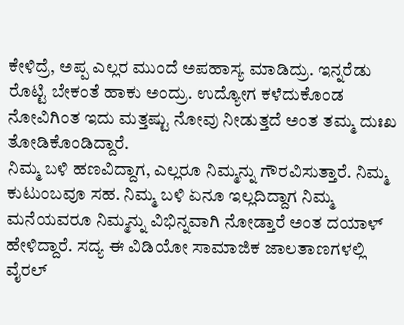ಕೇಳಿದ್ರೆ, ಅಪ್ಪ ಎಲ್ಲರ ಮುಂದೆ ಅಪಹಾಸ್ಯ ಮಾಡಿದ್ರು. ಇನ್ನರೆಡು ರೊಟ್ಟಿ ಬೇಕಂತೆ ಹಾಕು ಅಂದ್ರು. ಉದ್ಯೋಗ ಕಳೆದುಕೊಂಡ ನೋವಿಗಿಂತ ಇದು ಮತ್ತಷ್ಟು ನೋವು ನೀಡುತ್ತದೆ ಅಂತ ತಮ್ಮ ದುಃಖ ತೋಡಿಕೊಂಡಿದ್ದಾರೆ.
ನಿಮ್ಮ ಬಳಿ ಹಣವಿದ್ದಾಗ, ಎಲ್ಲರೂ ನಿಮ್ಮನ್ನು ಗೌರವಿಸುತ್ತಾರೆ. ನಿಮ್ಮ ಕುಟುಂಬವೂ ಸಹ. ನಿಮ್ಮ ಬಳಿ ಏನೂ ಇಲ್ಲದಿದ್ದಾಗ ನಿಮ್ಮ ಮನೆಯವರೂ ನಿಮ್ಮನ್ನು ವಿಭಿನ್ನವಾಗಿ ನೋಡ್ತಾರೆ ಅಂತ ದಯಾಳ್ ಹೇಳಿದ್ದಾರೆ. ಸದ್ಯ ಈ ವಿಡಿಯೋ ಸಾಮಾಜಿಕ ಜಾಲತಾಣಗಳಲ್ಲಿ ವೈರಲ್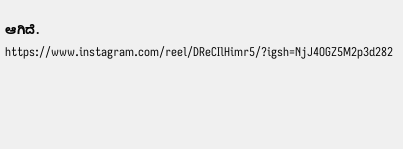ಆಗಿದೆ.
https://www.instagram.com/reel/DReCIlHimr5/?igsh=NjJ4OGZ5M2p3d282